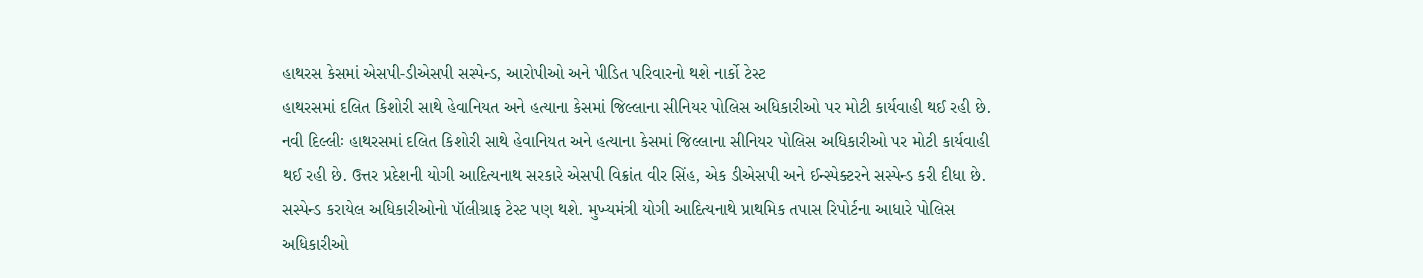હાથરસ કેસમાં એસપી-ડીએસપી સસ્પેન્ડ, આરોપીઓ અને પીડિત પરિવારનો થશે નાર્કો ટેસ્ટ
હાથરસમાં દલિત કિશોરી સાથે હેવાનિયત અને હત્યાના કેસમાં જિલ્લાના સીનિયર પોલિસ અધિકારીઓ પર મોટી કાર્યવાહી થઈ રહી છે.
નવી દિલ્લીઃ હાથરસમાં દલિત કિશોરી સાથે હેવાનિયત અને હત્યાના કેસમાં જિલ્લાના સીનિયર પોલિસ અધિકારીઓ પર મોટી કાર્યવાહી થઈ રહી છે. ઉત્તર પ્રદેશની યોગી આદિત્યનાથ સરકારે એસપી વિક્રાંત વીર સિંહ, એક ડીએસપી અને ઈન્સ્પેક્ટરને સસ્પેન્ડ કરી દીધા છે. સસ્પેન્ડ કરાયેલ અધિકારીઓનો પૉલીગ્રાફ ટેસ્ટ પણ થશે. મુખ્યમંત્રી યોગી આદિત્યનાથે પ્રાથમિક તપાસ રિપોર્ટના આધારે પોલિસ અધિકારીઓ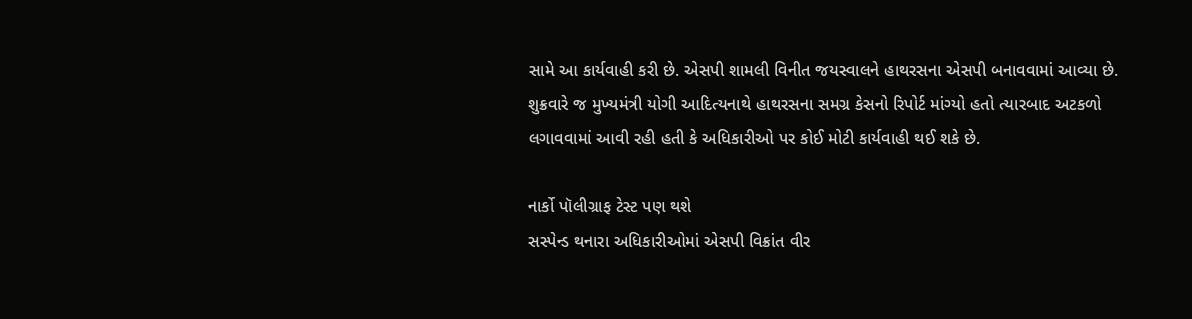સામે આ કાર્યવાહી કરી છે. એસપી શામલી વિનીત જયસ્વાલને હાથરસના એસપી બનાવવામાં આવ્યા છે. શુક્રવારે જ મુખ્યમંત્રી યોગી આદિત્યનાથે હાથરસના સમગ્ર કેસનો રિપોર્ટ માંગ્યો હતો ત્યારબાદ અટકળો લગાવવામાં આવી રહી હતી કે અધિકારીઓ પર કોઈ મોટી કાર્યવાહી થઈ શકે છે.

નાર્કો પૉલીગ્રાફ ટેસ્ટ પણ થશે
સસ્પેન્ડ થનારા અધિકારીઓમાં એસપી વિક્રાંત વીર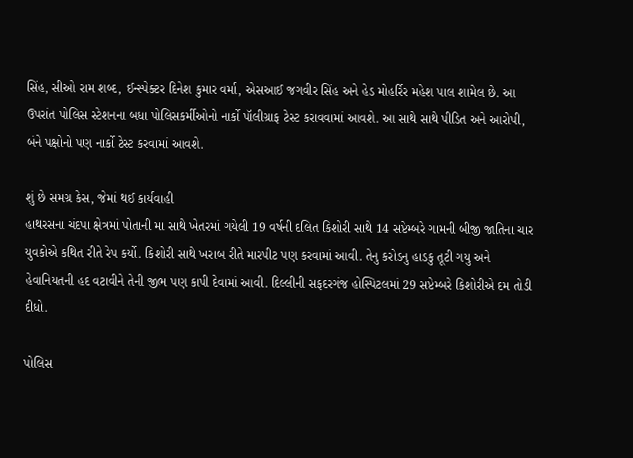સિંહ, સીઓ રામ શબ્દ, ઈન્સ્પેક્ટર દિનેશ કુમાર વર્મા, એસઆઈ જગવીર સિંહ અને હેડ મોહર્રિર મહેશ પાલ શામેલ છે. આ ઉપરાંત પોલિસ સ્ટેશનના બધા પોલિસકર્મીઓનો નાર્કો પૉલીગ્રાફ ટેસ્ટ કરાવવામાં આવશે. આ સાથે સાથે પીડિત અને આરોપી, બંને પક્ષોનો પણ નાર્કો ટેસ્ટ કરવામાં આવશે.

શું છે સમગ્ર કેસ, જેમાં થઈ કાર્યવાહી
હાથરસના ચંદપા ક્ષેત્રમાં પોતાની મા સાથે ખેતરમાં ગયેલી 19 વર્ષની દલિત કિશોરી સાથે 14 સપ્ટેમ્બરે ગામની બીજી જાતિના ચાર યુવકોએ કથિત રીતે રેપ કર્યો. કિશોરી સાથે ખરાબ રીતે મારપીટ પણ કરવામાં આવી. તેનુ કરોડનુ હાડકુ તૂટી ગયુ અને હેવાનિયતની હદ વટાવીને તેની જીભ પણ કાપી દેવામાં આવી. દિલ્લીની સફદરગંજ હોસ્પિટલમાં 29 સપ્ટેમ્બરે કિશોરીએ દમ તોડી દીધો.

પોલિસ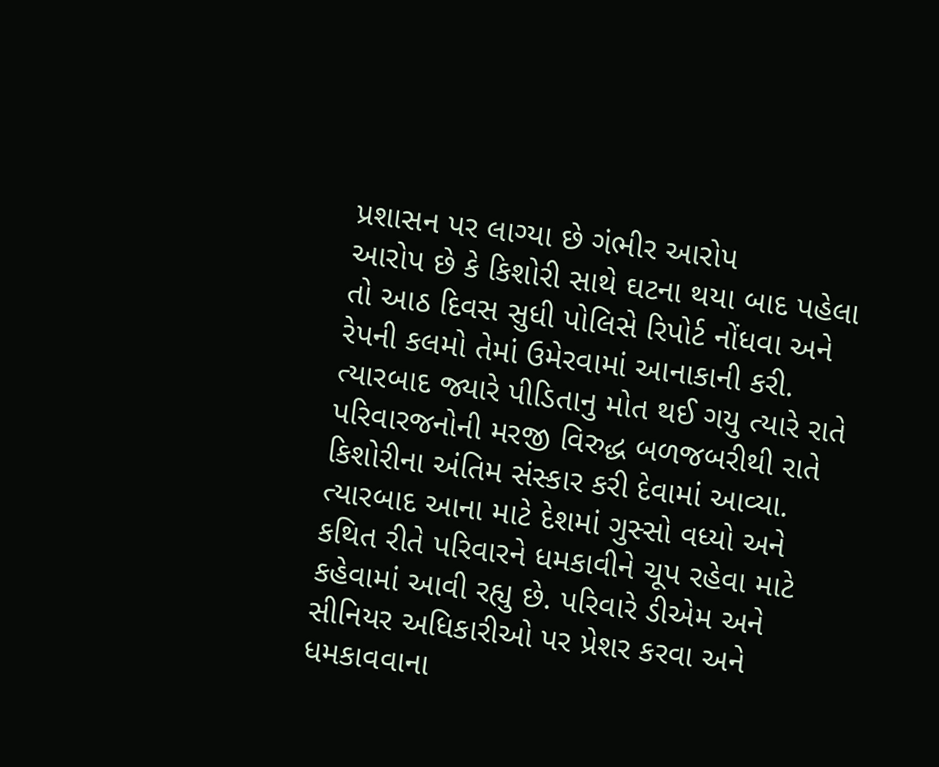પ્રશાસન પર લાગ્યા છે ગંભીર આરોપ
આરોપ છે કે કિશોરી સાથે ઘટના થયા બાદ પહેલા તો આઠ દિવસ સુધી પોલિસે રિપોર્ટ નોંધવા અને રેપની કલમો તેમાં ઉમેરવામાં આનાકાની કરી. ત્યારબાદ જ્યારે પીડિતાનુ મોત થઈ ગયુ ત્યારે રાતે પરિવારજનોની મરજી વિરુદ્ધ બળજબરીથી રાતે કિશોરીના અંતિમ સંસ્કાર કરી દેવામાં આવ્યા. ત્યારબાદ આના માટે દેશમાં ગુસ્સો વધ્યો અને કથિત રીતે પરિવારને ધમકાવીને ચૂપ રહેવા માટે કહેવામાં આવી રહ્યુ છે. પરિવારે ડીએમ અને સીનિયર અધિકારીઓ પર પ્રેશર કરવા અને ધમકાવવાના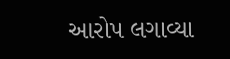આરોપ લગાવ્યા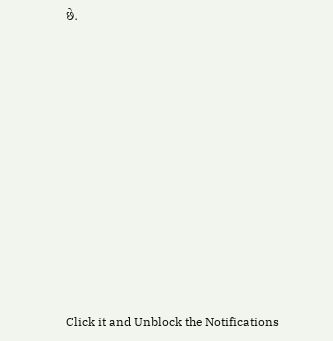છે.












Click it and Unblock the Notifications